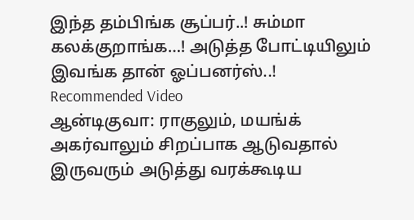இந்த தம்பிங்க சூப்பர்..! சும்மா கலக்குறாங்க…! அடுத்த போட்டியிலும் இவங்க தான் ஓப்பனர்ஸ்..!
Recommended Video
ஆன்டிகுவா: ராகுலும், மயங்க் அகர்வாலும் சிறப்பாக ஆடுவதால் இருவரும் அடுத்து வரக்கூடிய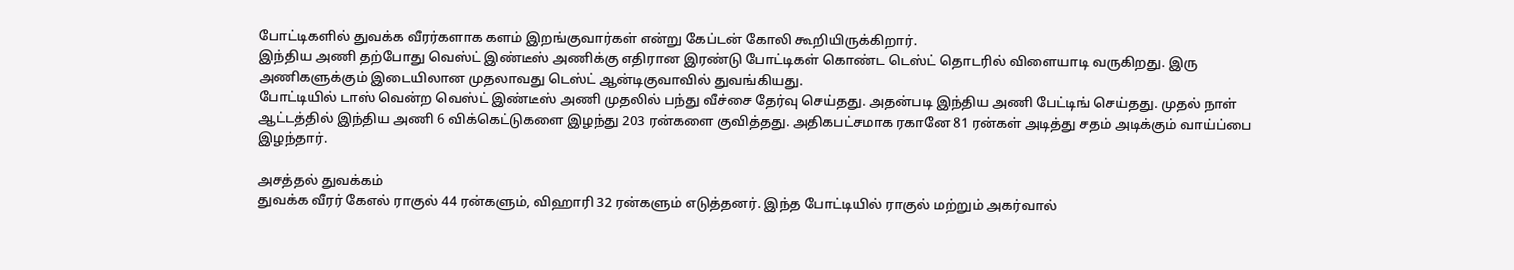போட்டிகளில் துவக்க வீரர்களாக களம் இறங்குவார்கள் என்று கேப்டன் கோலி கூறியிருக்கிறார்.
இந்திய அணி தற்போது வெஸ்ட் இண்டீஸ் அணிக்கு எதிரான இரண்டு போட்டிகள் கொண்ட டெஸ்ட் தொடரில் விளையாடி வருகிறது. இரு அணிகளுக்கும் இடையிலான முதலாவது டெஸ்ட் ஆன்டிகுவாவில் துவங்கியது.
போட்டியில் டாஸ் வென்ற வெஸ்ட் இண்டீஸ் அணி முதலில் பந்து வீச்சை தேர்வு செய்தது. அதன்படி இந்திய அணி பேட்டிங் செய்தது. முதல் நாள் ஆட்டத்தில் இந்திய அணி 6 விக்கெட்டுகளை இழந்து 203 ரன்களை குவித்தது. அதிகபட்சமாக ரகானே 81 ரன்கள் அடித்து சதம் அடிக்கும் வாய்ப்பை இழந்தார்.

அசத்தல் துவக்கம்
துவக்க வீரர் கேஎல் ராகுல் 44 ரன்களும், விஹாரி 32 ரன்களும் எடுத்தனர். இந்த போட்டியில் ராகுல் மற்றும் அகர்வால்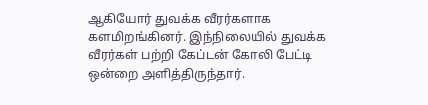ஆகியோர் துவக்க வீரர்களாக களமிறங்கினர். இந்நிலையில் துவக்க வீரர்கள் பற்றி கேப்டன் கோலி பேட்டி ஒன்றை அளித்திருந்தார்.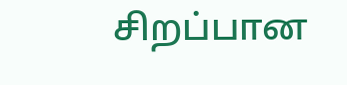சிறப்பான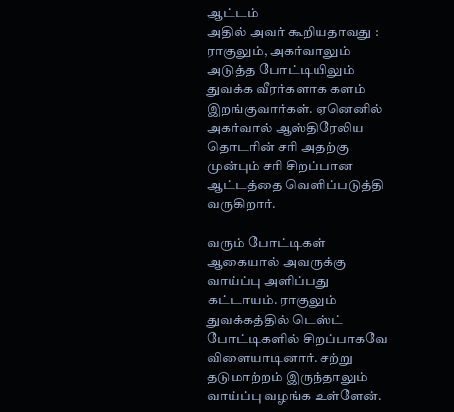ஆட்டம்
அதில் அவர் கூறியதாவது : ராகுலும், அகர்வாலும் அடுத்த போட்டியிலும் துவக்க வீரர்களாக களம் இறங்குவார்கள். ஏனெனில் அகர்வால் ஆஸ்திரேலிய தொடரின் சரி அதற்கு முன்பும் சரி சிறப்பான ஆட்டத்தை வெளிப்படுத்தி வருகிறார்.

வரும் போட்டிகள்
ஆகையால் அவருக்கு வாய்ப்பு அளிப்பது கட்டாயம். ராகுலும் துவக்கத்தில் டெஸ்ட் போட்டிகளில் சிறப்பாகவே விளையாடினார். சற்று தடுமாற்றம் இருந்தாலும் வாய்ப்பு வழங்க உள்ளேன்.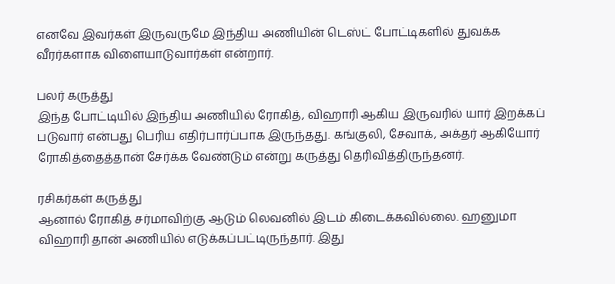எனவே இவர்கள் இருவருமே இந்திய அணியின் டெஸ்ட் போட்டிகளில் துவக்க வீரர்களாக விளையாடுவார்கள் என்றார்.

பலர் கருத்து
இந்த போட்டியில் இந்திய அணியில் ரோகித், விஹாரி ஆகிய இருவரில் யார் இறக்கப் படுவார் என்பது பெரிய எதிர்பார்ப்பாக இருந்தது. கங்குலி, சேவாக், அக்தர் ஆகியோர் ரோகித்தைத்தான் சேர்க்க வேண்டும் என்று கருத்து தெரிவித்திருந்தனர்.

ரசிகர்கள் கருத்து
ஆனால் ரோகித் சர்மாவிற்கு ஆடும் லெவனில் இடம் கிடைக்கவில்லை. ஹனுமா விஹாரி தான் அணியில் எடுக்கப்பட்டிருந்தார். இது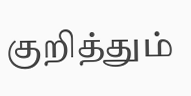குறித்தும்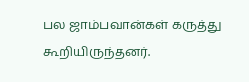பல ஜாம்பவான்கள் கருத்து கூறியிருந்தனர்.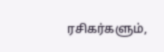ரசிகர்களும்,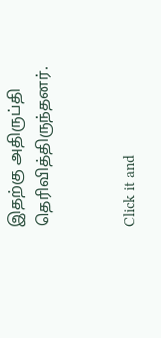இதற்கு அதிருப்தி தெரிவித்திருந்தனர்.


Click it and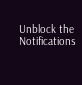Unblock the Notifications